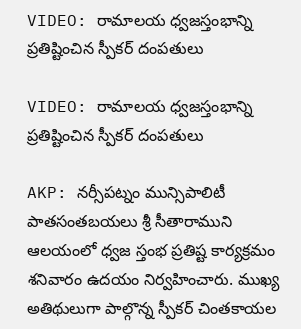VIDEO: రామాలయ ధ్వజస్తంభాన్ని ప్రతిష్టించిన స్పీకర్ దంపతులు

VIDEO: రామాలయ ధ్వజస్తంభాన్ని ప్రతిష్టించిన స్పీకర్ దంపతులు

AKP: నర్సీపట్నం మున్సిపాలిటీ పాతసంతబయలు శ్రీ సీతారాముని ఆలయంలో ధ్వజ స్తంభ ప్రతిష్ట కార్యక్రమం శనివారం ఉదయం నిర్వహించారు. ముఖ్య అతిథులుగా పాల్గొన్న స్పీకర్ చింతకాయల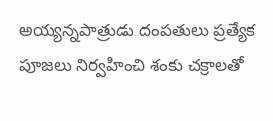అయ్యన్నపాత్రుడు దంపతులు ప్రత్యేక పూజలు నిర్వహించి శంకు చక్రాలతో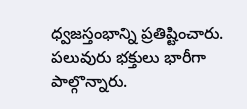ధ్వజస్తంభాన్ని ప్రతిష్టించారు. పలువురు భక్తులు భారీగా పాల్గొన్నారు.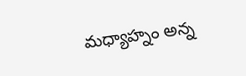మధ్యాహ్నం అన్న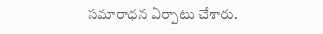సమారాధన ఏర్పాటు చేశారు.